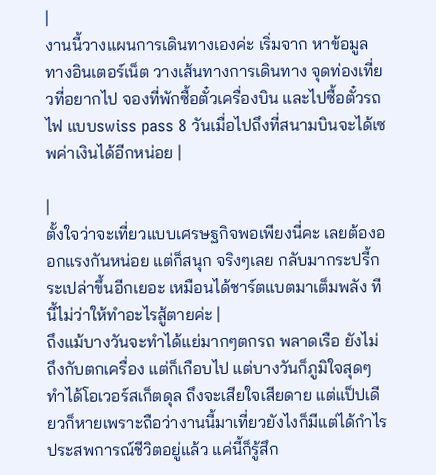|
งานนี้วางแผนการเดินทางเองค่ะ เริ่มจาก หาข้อมูลทางอินเตอร์เน็ต วางเส้นทางการเดินทาง จุดท่องเที่ยวที่อยากไป จองที่พักซื้อตั๋วเครื่องบิน และไปซื้อตั๋วรถไฟ แบบswiss pass 8 วันเมื่อไปถึงที่สนามบินจะได้เซพค่าเงินได้อีกหน่อย |

|
ตั้งใจว่าจะเที่ยวแบบเศรษฐกิจพอเพียงนี่คะ เลยต้องออกแรงกันหน่อย แต่ก็สนุก จริงๆเลย กลับมากระปรี้กระเปล่าขึ้นอีกเยอะ เหมือนได้ชาร์ตแบตมาเต็มพลัง ทีนี้ไม่ว่าให้ทำอะไรสู้ตายค่ะ |
ถึงแม้บางวันจะทำได้แย่มากๆตกรถ พลาดเรือ ยังไม่ถึงกับตกเครื่อง แต่ก็เกือบไป แต่บางวันก็ภูมิใจสุดๆ ทำได้โอเวอร์สเก็ตดุล ถึงจะเสียใจเสียดาย แต่แป็ปเดียวก็หายเพราะถือว่างานนี้มาเที่ยวยังไงก็มีแต่ได้กำไร ประสพการณ์ชีวิตอยู่แล้ว แค่นี้ก็รู้สึก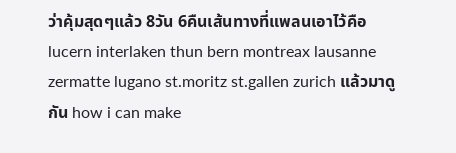ว่าคุ้มสุดๆแล้ว 8วัน 6คืนเส้นทางที่แพลนเอาไว้คือ lucern interlaken thun bern montreax lausanne zermatte lugano st.moritz st.gallen zurich แล้วมาดูกัน how i can make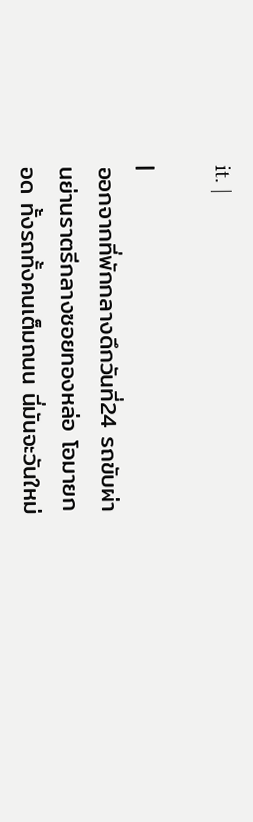it. |

|
ออกจากที่พักกลางดึกวันที่24 รถขับผ่านย่านราตรีกลางซอยทองหล่อ โอมายกอด ทั้งรถทั้งคนเต็มถนน นี่มันจะวันใหม่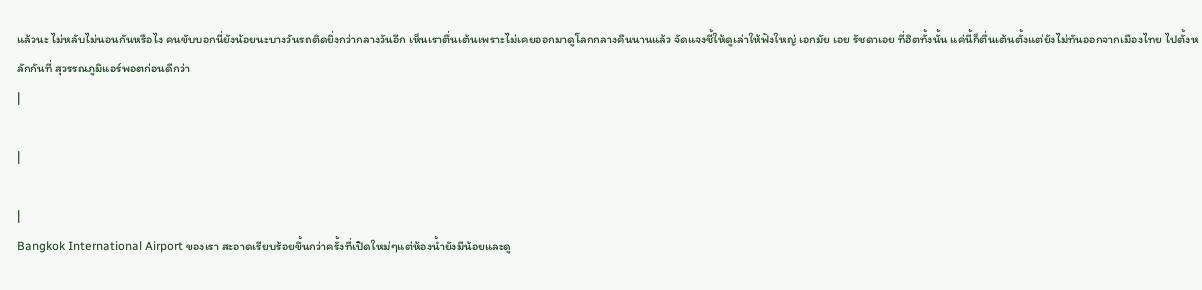แล้วนะ ไม่หลับไม่นอนกันหรือไง คนขับบอกนี่ยังน้อยนะบางวันรถติดยิ่งกว่ากลางวันอีก เห็นเราตื่นเต้นเพราะไม่เคยออกมาดูโลกกลางคืนนานแล้ว จัดแจงชี้ให้ดูเล่าให้ฟังใหญ่ เอกมัย เอย รัชดาเอย ที่ฮิตทั้งนั้น แค่นี้ก็ตื่นเต้นตั้งแต่ยังไม่ทันออกจากเมืองไทย ไปตั้งหลักกันที่ สุวรรณภูมิแอร์พอตก่อนดีกว่า
|

|

|
Bangkok International Airport ของเรา สะอาดเรียบร้อยขึ้นกว่าครั้งที่เปิดใหม่ๆแต่ห้องน้ำยังมีน้อยและดู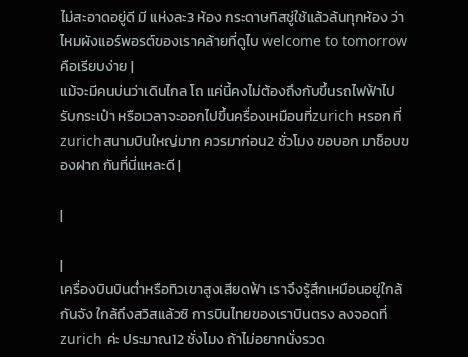ไม่สะอาดอยู่ดี มี แห่งละ3 ห้อง กระดาษทิสชู่ใช้แล้วล้นทุกห้อง ว่าไหมผังแอร์พอรต์ของเราคล้ายที่ดูไบ welcome to tomorrow คือเรียบง่าย |
แม้จะมีคนบ่นว่าเดินไกล โถ แค่นี้คงไม่ต้องถึงกับขึ้นรถไฟฟ้าไปรับกระเป๋า หรือเวลาจะออกไปขึ้นครื่องเหมือนที่zurich หรอก ที่zurichสนามบินใหญ่มาก ควรมาก่อน2 ชั่วโมง ขอบอก มาช็อบของฝาก กันที่นี่แหละดี |

|

|
เครื่องบินบินต่ำหรือทิวเขาสูงเสียดฟ้า เราจึงรู้สึกเหมือนอยู่ใกล้กันจัง ใกล้ถึงสวิสแล้วซิ การบินไทยของเราบินตรง ลงจอดที่zurich ค่ะ ประมาณ12 ชั่งโมง ถ้าไม่อยากนั่งรวด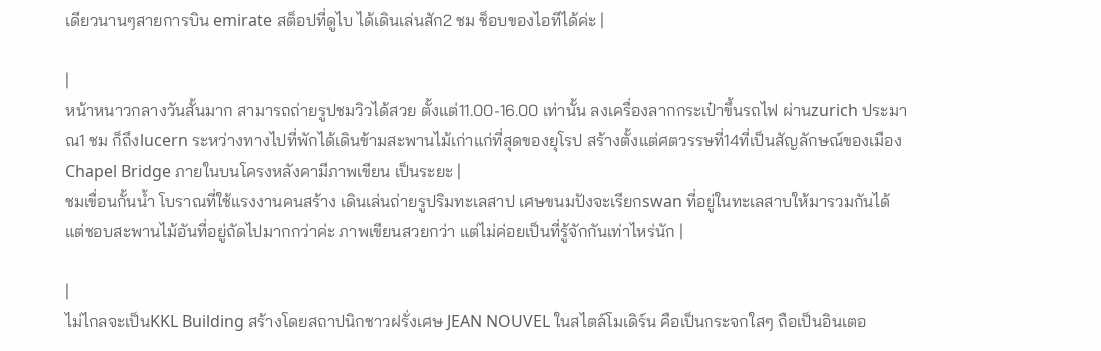เดียวนานๆสายการบิน emirate สต็อปที่ดูไบ ได้เดินเล่นสัก2 ชม ช็อบของไอทีได้ค่ะ |

|
หน้าหนาวกลางวันสั้นมาก สามารถถ่ายรูปชมวิวได้สวย ตั้งแต่11.00-16.00 เท่านั้น ลงเครื่องลากกระเป๋าขึ้นรถไฟ ผ่านzurich ประมาณ1 ชม ก็ถึงlucern ระหว่างทางไปที่พักได้เดินข้ามสะพานไม้เก่าแก่ที่สุดของยุโรป สร้างตั้งแต่ศตวรรษที่14ที่เป็นสัญลักษณ์ของเมือง Chapel Bridge ภายในบนโครงหลังคามีภาพเขียน เป็นระยะ |
ชมเขื่อนกั้นน้ำ โบราณที่ใช้แรงงานคนสร้าง เดินเล่นถ่ายรูปริมทะเลสาป เศษขนมปังจะเรียกswan ที่อยู่ในทะเลสาบให้มารวมกันได้ แต่ชอบสะพานไม้อันที่อยู่ถัดไปมากกว่าค่ะ ภาพเขียนสวยกว่า แต่ไม่ค่อยเป็นที่รู้จักกันเท่าไหร่นัก |

|
ไม่ไกลจะเป็นKKL Building สร้างโดยสถาปนิกชาวฝรั่งเศษ JEAN NOUVEL ในสไตล์โมเดิร์น คือเป็นกระจกใสๆ ถือเป็นอินเตอ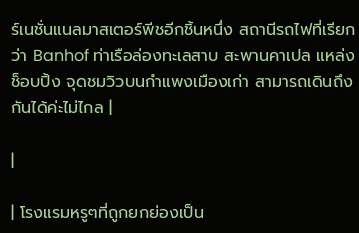ร์เนชั่นแนลมาสเตอร์พีชอีกชิ้นหนึ่ง สถานีรถไฟที่เรียกว่า Banhof ท่าเรือล่องทะเลสาบ สะพานคาเปล แหล่งช็อบปิ้ง จุดชมวิวบนกำแพงเมืองเก่า สามารถเดินถึงกันได้ค่ะไม่ไกล |

|

| โรงแรมหรูๆที่ถูกยกย่องเป็น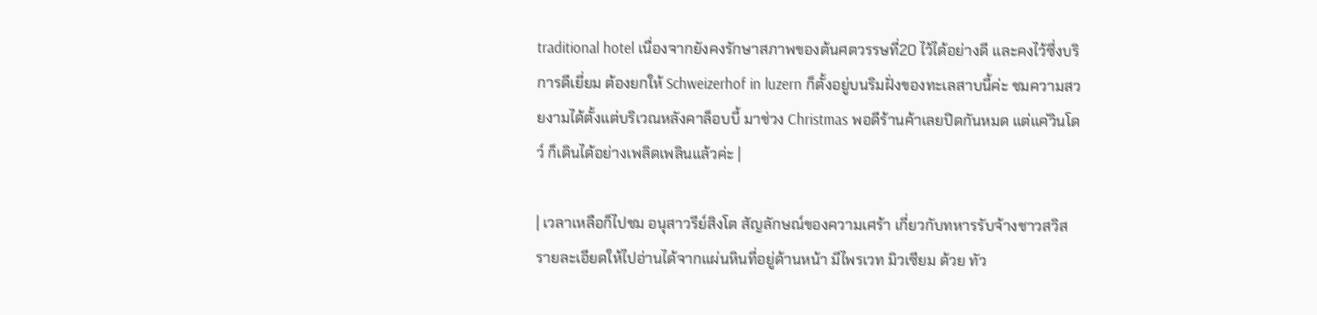traditional hotel เนื่องจากยังคงรักษาสภาพของต้นศตวรรษที่20 ไว้ได้อย่างดี และคงไว้ซึ่งบริการดีเยี่ยม ต้องยกให้ Schweizerhof in luzern ก็ตั้งอยู่บนริมฝั่งของทะเลสาบนี้ค่ะ ชมความสวยงามได้ตั้งแต่บริเวณหลังคาล็อบบี้ มาช่วง Christmas พอดีร้านค้าเลยปิดกันหมด แต่แค่วินโดว์ ก็เดินได้อย่างเพลิดเพลินแล้วค่ะ |

| เวลาเหลือก็ไปชม อนุสาวรีย์สิงโต สัญลักษณ์ของความเศร้า เกี่ยวกับทหารรับจ้างชาวสวิส รายละเอียดให้ไปอ่านได้จากแผ่นหินที่อยู่ด้านหน้า มีไพรเวท มิวเซียม ด้วย ทัว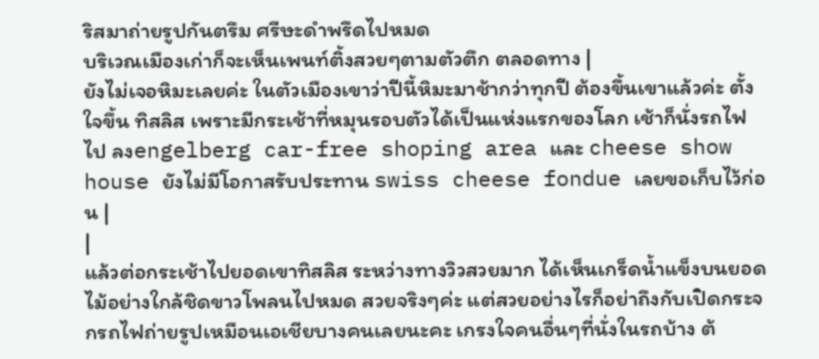ริสมาถ่ายรูปกันตรึม ศรีษะดำพรึดไปหมด
บริเวณเมืองเก่าก็จะเห็นเพนท์ติ้งสวยๆตามตัวตึก ตลอดทาง |
ยังไม่เจอหิมะเลยค่ะ ในตัวเมืองเขาว่าปีนี้หิมะมาช้ากว่าทุกปี ต้องขึ้นเขาแล้วค่ะ ตั้งใจขึ้น ทิสลิส เพราะมีกระเช้าที่หมุนรอบตัวได้เป็นแห่งแรกของโลก เช้าก็นั่งรถไฟไป ลงengelberg car-free shoping area และ cheese show house ยังไม่มีโอกาสรับประทาน swiss cheese fondue เลยขอเก็บไว้ก่อน |
|
แล้วต่อกระเช้าไปยอดเขาทิสลิส ระหว่างทางวิวสวยมาก ได้เห็นเกร็ดน้ำแข็งบนยอดไม้อย่างใกล้ชิดขาวโพลนไปหมด สวยจริงๆค่ะ แต่สวยอย่างไรก็อย่าถึงกับเปิดกระจกรถไฟถ่ายรูปเหมือนเอเชียบางคนเลยนะคะ เกรงใจคนอื่นๆที่นั่งในรถบ้าง ต้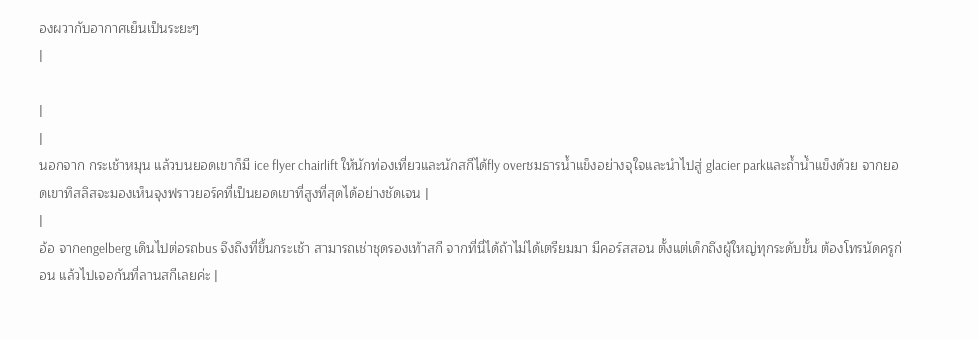องผวากับอากาศเย็นเป็นระยะๆ
|

|
|
นอกจาก กระเช้าหมุน แล้วบนยอดเขาก็มี ice flyer chairlift ให้นักท่องเที่ยวและนักสกีได้fly overชมธารน้ำแข็งอย่างจุใจและนำไปสู่ glacier parkและถ้ำน้ำแข็งด้วย จากยอดเขาทิสลิสจะมองเห็นจุงฟราวยอร์คที่เป็นยอดเขาที่สูงที่สุดได้อย่างชัดเจน |
|
อ้อ จากengelberg เดินไปต่อรถbus จึงถึงที่ขึ้นกระเช้า สามารถเช่าชุดรองเท้าสกี จากที่นี่ได้ถ้าไม่ได้เตรียมมา มีคอร์สสอน ตั้งแต่เด็กถึงผู้ใหญ่ทุกระดับขั้น ต้องโทรนัดครูก่อน แล้วไปเจอกันที่ลานสกีเลยค่ะ |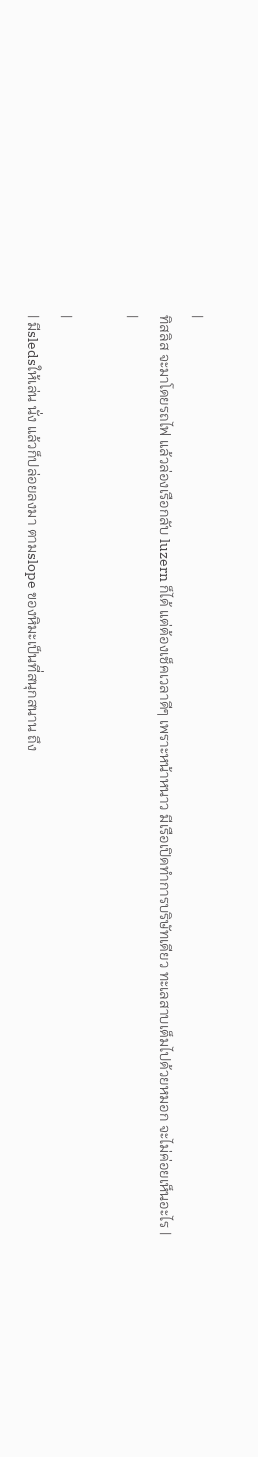|
ทิสลิส จะมาโดยรถไฟ แล้วล่องเรือกลับ luzern ก็ได้ แต่ต้องเช็คเวลาดีๆ เพราะหน้าหนาว มีเรือเปิดทำการบริษัทเดียว ทะเลสาบเต็มไปด้วยหมอก จะไม่ค่อยเห็นอะไร |
|

|
| มีsledsให้เล่น นั่ง แล้วก็ปล่อยลงมา ตามslope ของหิมะเป็นที่สนุกสนาน ถึง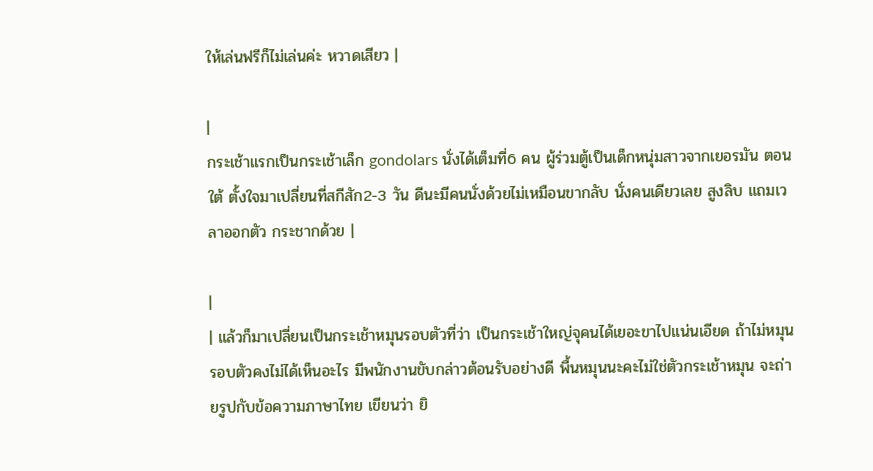ให้เล่นฟรีก็ไม่เล่นค่ะ หวาดเสียว |

|
กระเช้าแรกเป็นกระเช้าเล็ก gondolars นั่งได้เต็มที่6 คน ผู้ร่วมตู้เป็นเด็กหนุ่มสาวจากเยอรมัน ตอนใต้ ตั้งใจมาเปลี่ยนที่สกีสัก2-3 วัน ดีนะมีคนนั่งด้วยไม่เหมือนขากลับ นั่งคนเดียวเลย สูงลิบ แถมเวลาออกตัว กระชากด้วย |

|
| แล้วก็มาเปลี่ยนเป็นกระเช้าหมุนรอบตัวที่ว่า เป็นกระเช้าใหญ่จุคนได้เยอะขาไปแน่นเอียด ถ้าไม่หมุนรอบตัวคงไม่ได้เห็นอะไร มีพนักงานขับกล่าวต้อนรับอย่างดี พื้นหมุนนะคะไม่ใช่ตัวกระเช้าหมุน จะถ่ายรูปกับข้อความภาษาไทย เขียนว่า ยิ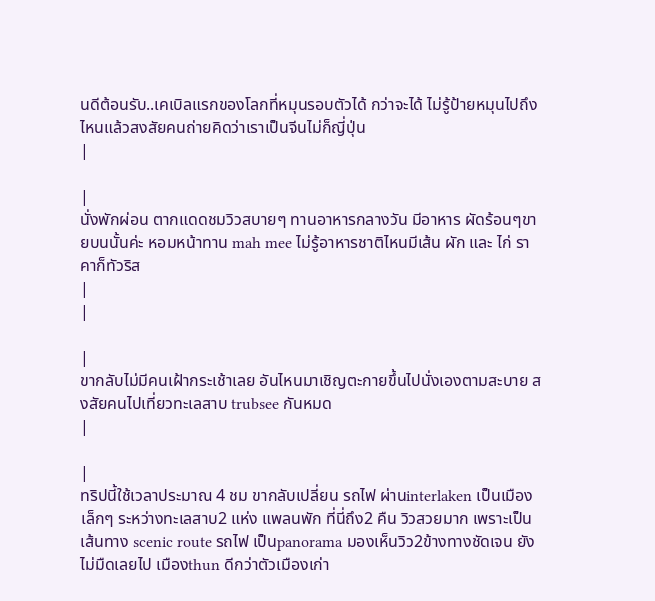นดีต้อนรับ..เคเบิลแรกของโลกที่หมุนรอบตัวได้ กว่าจะได้ ไม่รู้ป้ายหมุนไปถึงไหนแล้วสงสัยคนถ่ายคิดว่าเราเป็นจีนไม่ก็ญี่ปุ่น
|

|
นั่งพักผ่อน ตากแดดชมวิวสบายๆ ทานอาหารกลางวัน มีอาหาร ผัดร้อนๆขายบนนั้นค่ะ หอมหน้าทาน mah mee ไม่รู้อาหารชาติไหนมีเส้น ผัก และ ไก่ ราคาก็ทัวริส
|
|

|
ขากลับไม่มีคนเฝ้ากระเช้าเลย อันไหนมาเชิญตะกายขึ้นไปนั่งเองตามสะบาย สงสัยคนไปเที่ยวทะเลสาบ trubsee กันหมด
|

|
ทริปนี้ใช้เวลาประมาณ 4 ชม ขากลับเปลี่ยน รถไฟ ผ่านinterlaken เป็นเมืองเล็กๆ ระหว่างทะเลสาบ2 แห่ง แพลนพัก ที่นี่ถึง2 คืน วิวสวยมาก เพราะเป็นเส้นทาง scenic route รถไฟ เป็นpanorama มองเห็นวิว2ข้างทางชัดเจน ยังไม่มืดเลยไป เมืองthun ดีกว่าตัวเมืองเก่า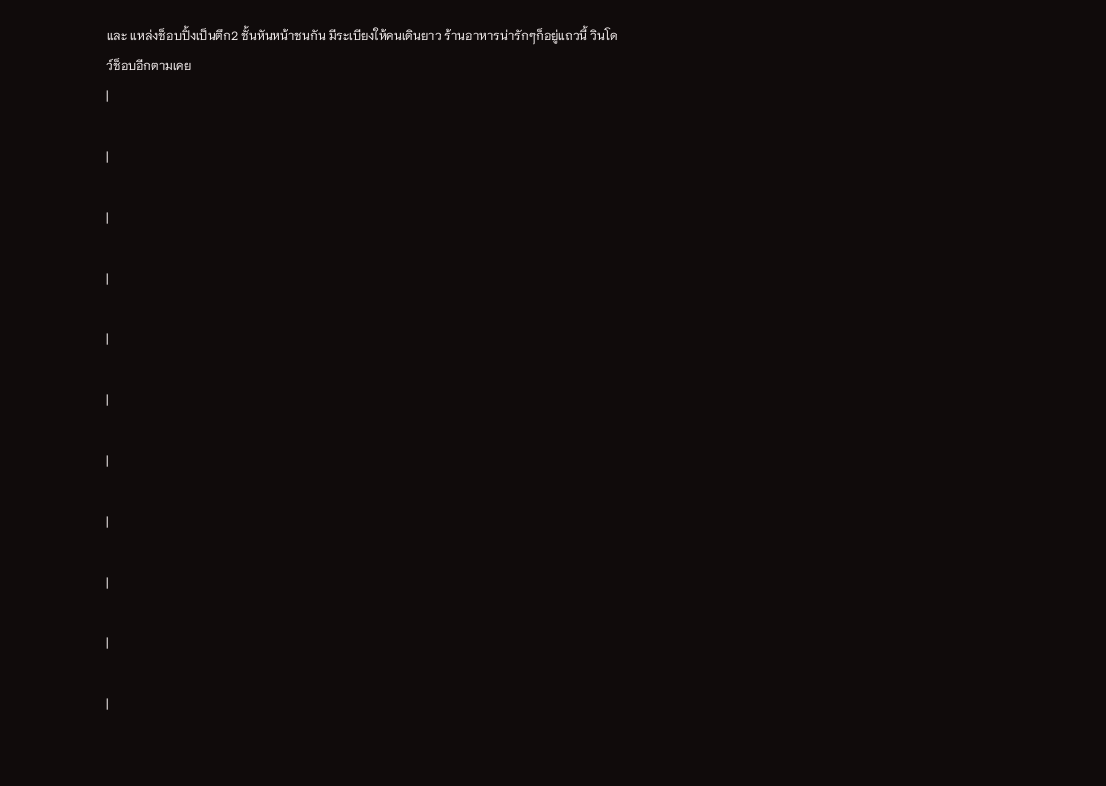และ แหล่งช็อบปิ้งเป็นตึก2 ชั้นหันหน้าชนกัน มีระเบียงให้คนเดินยาว ร้านอาหารน่ารักๆก็อยู่แถวนี้ วินโดว์ช็อบอีกตามเคย
|

|

|

|

|

|

|

|

|

|

|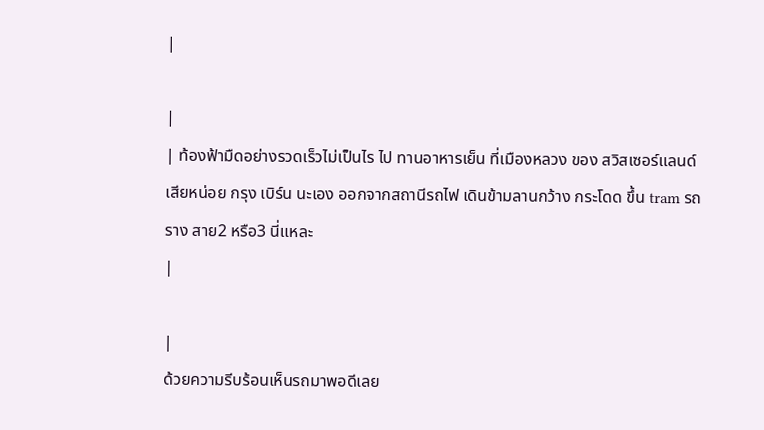|

|
| ท้องฟ้ามืดอย่างรวดเร็วไม่เป็นไร ไป ทานอาหารเย็น ที่เมืองหลวง ของ สวิสเซอร์แลนด์เสียหน่อย กรุง เบิร์น นะเอง ออกจากสถานีรถไฟ เดินข้ามลานกว้าง กระโดด ขึ้น tram รถราง สาย2 หรือ3 นี่แหละ
|

|
ด้วยความรีบร้อนเห็นรถมาพอดีเลย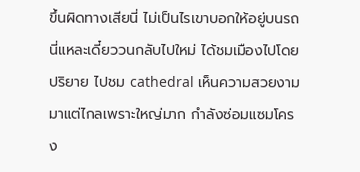ขึ้นผิดทางเสียนี่ ไม่เป็นไรเขาบอกให้อยู่บนรถนี่แหละเดี๋ยววนกลับไปใหม่ ได้ชมเมืองไปโดยปริยาย ไปชม cathedral เห็นความสวยงามมาแต่ไกลเพราะใหญ่มาก กำลังซ่อมแซมโครง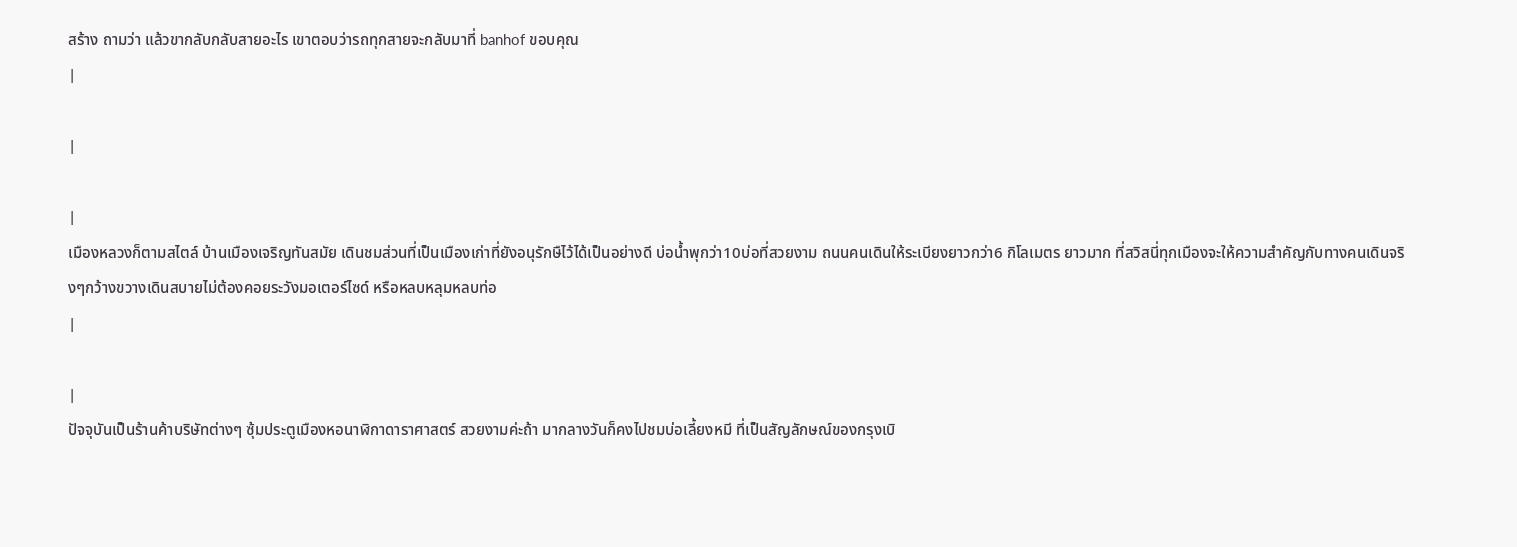สร้าง ถามว่า แล้วขากลับกลับสายอะไร เขาตอบว่ารถทุกสายจะกลับมาที่ banhof ขอบคุณ
|

|

|
เมืองหลวงก็ตามสไตล์ บ้านเมืองเจริญทันสมัย เดินชมส่วนที่เป็นเมืองเก่าที่ยังอนุรักษืไว้ได้เป็นอย่างดี บ่อน้ำพุกว่า10บ่อที่สวยงาม ถนนคนเดินให้ระเบียงยาวกว่า6 กิโลเมตร ยาวมาก ที่สวิสนี่ทุกเมืองจะให้ความสำคัญกับทางคนเดินจริงๆกว้างขวางเดินสบายไม่ต้องคอยระวังมอเตอร์ไซด์ หรือหลบหลุมหลบท่อ
|

|
ปัจจุบันเป็นร้านค้าบริษัทต่างๆ ซุ้มประตูเมืองหอนาฬิกาดาราศาสตร์ สวยงามค่ะถ้า มากลางวันก็คงไปชมบ่อเลี้ยงหมี ที่เป็นสัญลักษณ์ของกรุงเบิ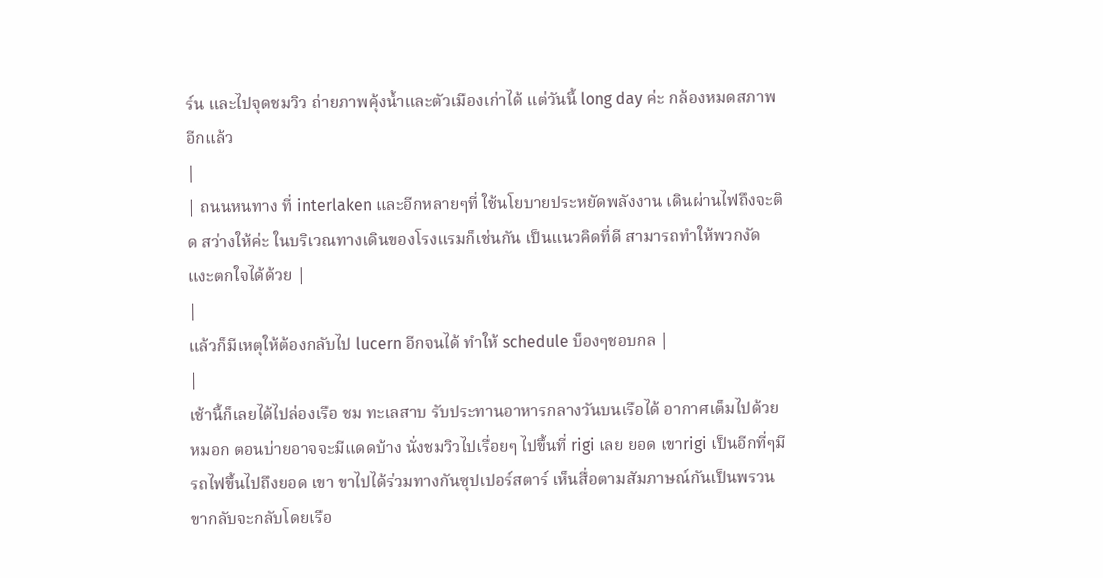ร์น และไปจุดชมวิว ถ่ายภาพคุ้งน้ำและตัวเมืองเก่าได้ แต่วันนี้ long day ค่ะ กล้องหมดสภาพ อีกแล้ว
|
| ถนนหนทาง ที่ interlaken และอีกหลายๆที่ ใช้นโยบายประหยัดพลังงาน เดินผ่านไฟถึงจะติด สว่างให้ค่ะ ในบริเวณทางเดินของโรงแรมก็เช่นกัน เป็นแนวคิดที่ดี สามารถทำให้พวกงัดแงะตกใจได้ด้วย |
|
แล้วก็มีเหตุให้ต้องกลับไป lucern อีกจนได้ ทำให้ schedule บ็องๆชอบกล |
|
เช้านี้ก็เลยได้ไปล่องเรือ ชม ทะเลสาบ รับประทานอาหารกลางวันบนเรือได้ อากาศเต็มไปด้วยหมอก ตอนบ่ายอาจจะมีแดดบ้าง นั่งชมวิวไปเรื่อยๆ ไปขึ้นที่ rigi เลย ยอด เขาrigi เป็นอีกที่ๆมีรถไฟขึ้นไปถึงยอด เขา ขาไปได้ร่วมทางกันซุปเปอร์สตาร์ เห็นสื่อตามสัมภาษณ์กันเป็นพรวน ขากลับจะกลับโดยเรือ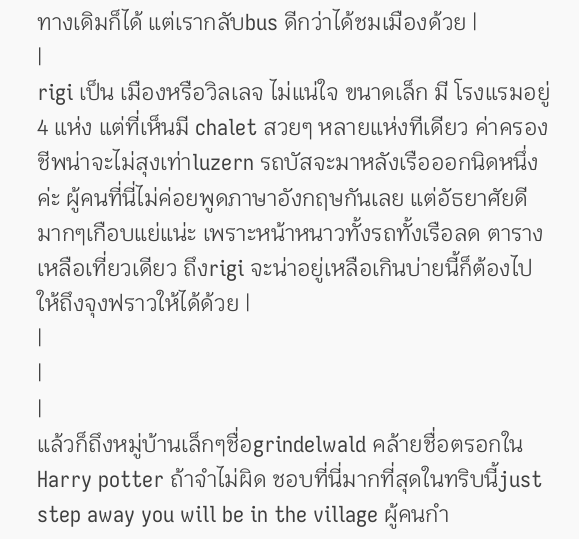ทางเดิมก็ได้ แต่เรากลับbus ดีกว่าได้ชมเมืองด้วย |
|
rigi เป็น เมืองหรือวิลเลจ ไม่แน่ใจ ขนาดเล็ก มี โรงแรมอยู่4 แห่ง แต่ที่เห็นมี chalet สวยๆ หลายแห่งทีเดียว ค่าครองชีพน่าจะไม่สุงเท่าluzern รถบัสจะมาหลังเรือออกนิดหนึ่งค่ะ ผู้คนที่นี่ไม่ค่อยพูดภาษาอังกฤษกันเลย แต่อัธยาศัยดีมากๆเกือบแย่แน่ะ เพราะหน้าหนาวทั้งรถทั้งเรือลด ตารางเหลือเที่ยวเดียว ถึงrigi จะน่าอยู่เหลือเกินบ่ายนี้ก็ต้องไปให้ถึงจุงฟราวให้ได้ด้วย |
|
|
|
แล้วก็ถึงหมู่บ้านเล็กๆชื่อgrindelwald คล้ายชื่อตรอกใน Harry potter ถ้าจำไม่ผิด ชอบที่นี่มากที่สุดในทริบนี้just step away you will be in the village ผู้คนกำ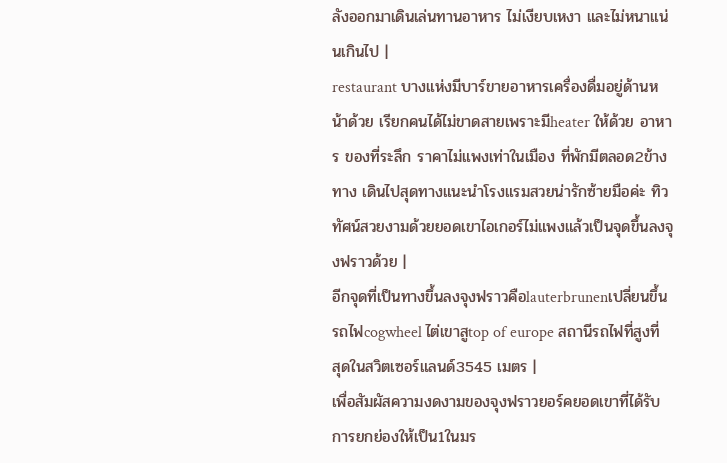ลังออกมาเดินเล่นทานอาหาร ไม่เงียบเหงา และไม่หนาแน่นเกินไป |
restaurant บางแห่งมีบาร์ขายอาหารเครื่องดื่มอยู่ด้านหน้าด้วย เรียกคนได้ไม่ขาดสายเพราะมีheater ให้ด้วย อาหาร ของที่ระลึก ราคาไม่แพงเท่าในเมือง ที่พักมีตลอด2ข้างทาง เดินไปสุดทางแนะนำโรงแรมสวยน่ารักซ้ายมือค่ะ ทิวทัศน์สวยงามด้วยยอดเขาไอเกอร์ไม่แพงแล้วเป็นจุดขึ้นลงจุงฟราวด้วย |
อีกจุดที่เป็นทางขึ้นลงจุงฟราวคือlauterbrunenเปลี่ยนขึ้นรถไฟcogwheel ไต่เขาสูtop of europe สถานีรถไฟที่สูงที่สุดในสวิตเซอร์แลนด์3545 เมตร |
เพื่อสัมผัสความงดงามของจุงฟราวยอร์คยอดเขาที่ได้รับการยกย่องให้เป็น1ในมร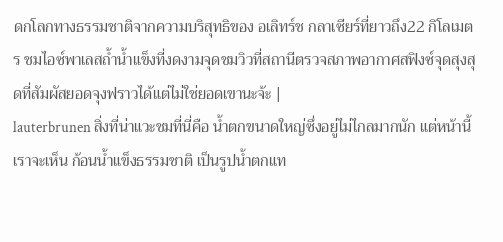ดกโลกทางธรรมชาติจากความบริสุทธิของ อเลิทร์ช กลาเซียร์ที่ยาวถึง22 กิโลเมตร ชมไอซ์พาเลสถ้ำน้ำแข็งที่งดงามจุดชมวิวที่สถานีตรวจสภาพอากาศสฟิงซ์จุดสุงสุดที่สัมผัสยอดจุงฟราวได้แต่ไม่ใช่ยอดเขานะจ้ะ |
lauterbrunen สิ่งที่น่าแวะชมที่นี่คือ น้ำตกขนาดใหญ่ซึ่งอยู่ไม่ไกลมากนัก แต่หน้านี้ เราจะเห็น ก้อนน้ำแข็งธรรมชาติ เป็นรูปน้ำตกแท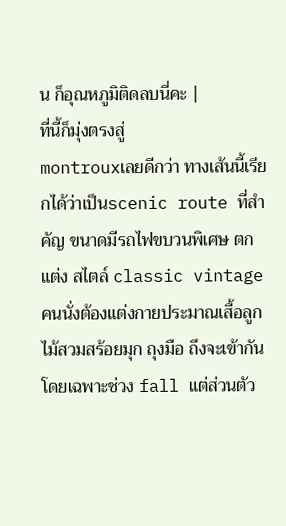น ก็อุณหภูมิติดลบนี่คะ |
ที่นี้ก็มุ่งตรงสู่
montrouxเลยดีกว่า ทางเส้นนี้เรียกได้ว่าเป็นscenic route ที่สำคัญ ขนาดมีรถไฟขบวนพิเศษ ตกแต่ง สไตล์ classic vintage คนนั่งต้องแต่งกายประมาณเสื้อลูกไม้สวมสร้อยมุก ถุงมือ ถึงจะเข้ากัน โดยเฉพาะช่วง fall แต่ส่วนตัว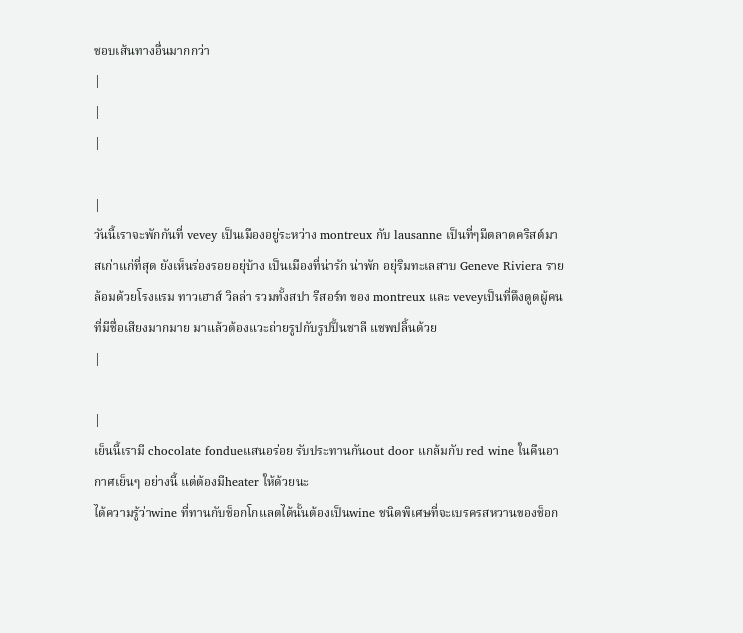ชอบเส้นทางอื่นมากกว่า
|
|
|

|
วันนี้เราจะพักกันที่ vevey เป็นเมืองอยู่ระหว่าง montreux กับ lausanne เป็นที่ๆมีตลาดคริสต์มาสเก่าแก่ที่สุด ยังเห็นร่องรอยอยุ่บ้าง เป็นเมืองที่น่ารัก น่าพัก อยุ่ริมทะเลสาบ Geneve Riviera รายล้อมด้วยโรงแรม ทาวเฮาส์ วิลล่า รวมทั้งสปา รีสอร์ท ของ montreux และ veveyเป็นที่ดึงดูดผู้คนที่มีชื่อเสียงมากมาย มาแล้วต้องแวะถ่ายรูปกับรูปปั้นชาลี แชพปลิ้นด้วย
|

|
เย็นนี้เรามี chocolate fondueแสนอร่อย รับประทานกันout door แกล้มกับ red wine ในคืนอากาศเย็นๆ อย่างนี้ แต่ต้องมีheater ให้ด้วยนะ
ได้ความรู้ว่าwine ที่ทานกับช็อกโกแลตได้นั้นต้องเป็นwine ชนิดพิเศษที่จะเบรครสหวานของช็อก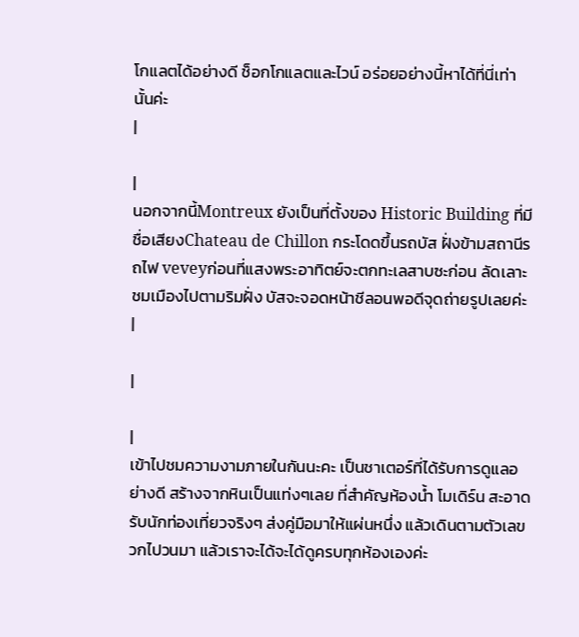โกแลตได้อย่างดี ช็อกโกแลตและไวน์ อร่อยอย่างนี้หาได้ที่นี่เท่านั้นค่ะ
|

|
นอกจากนี้Montreux ยังเป็นที่ตั้งของ Historic Building ที่มีชื่อเสียงChateau de Chillon กระโดดขึ้นรถบัส ฝั่งข้ามสถานีรถไฟ veveyก่อนที่แสงพระอาทิตย์จะตกทะเลสาบซะก่อน ลัดเลาะชมเมืองไปตามริมฝั่ง บัสจะจอดหน้าชีลอนพอดีจุดถ่ายรูปเลยค่ะ
|

|

|
เข้าไปชมความงามภายในกันนะคะ เป็นชาเตอร์ที่ได้รับการดูแลอย่างดี สร้างจากหินเป็นแท่งๆเลย ที่สำคัญห้องน้ำ โมเดิร์น สะอาด รับนักท่องเที่ยวจริงๆ ส่งคู่มือมาให้แผ่นหนึ่ง แล้วเดินตามตัวเลขวกไปวนมา แล้วเราจะได้จะได้ดูครบทุกห้องเองค่ะ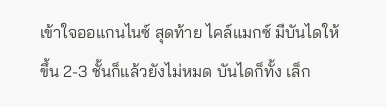เข้าใจออแกนไนซ์ สุดท้าย ไคล์แมกซ์ มีบันไดให้ขึ้น 2-3 ชั้นก็แล้วยังไม่หมด บันไดก็ทั้ง เล็ก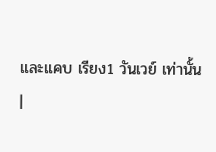และแคบ เรียง1 วันเวย์ เท่านั้น
|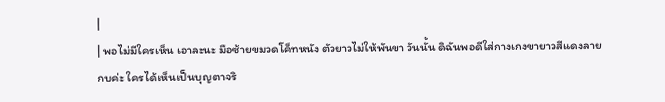|
| พอไม่มีใครเห็น เอาละนะ มือซ้ายขมวดโค็ทหนัง ตัวยาวไม่ให้พันขา วันนั้น ดิฉันพอดีใส่กางเกงขายาวสีแดงลายกบค่ะ ใครได้เห็นเป็นบุญตาจริ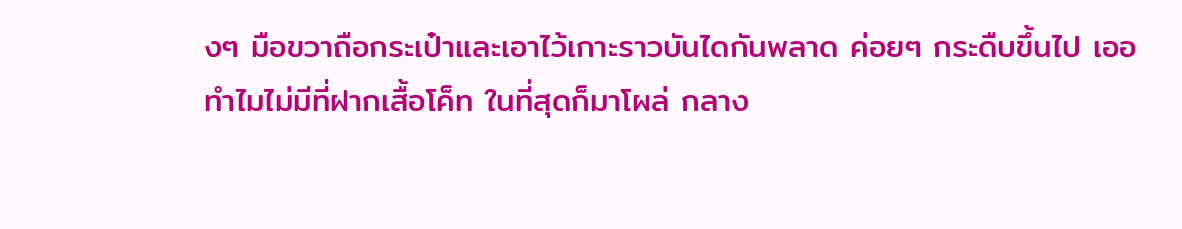งๆ มือขวาถือกระเป๋าและเอาไว้เกาะราวบันไดกันพลาด ค่อยๆ กระดืบขึ้นไป เออ ทำไมไม่มีที่ฝากเสื้อโค็ท ในที่สุดก็มาโผล่ กลาง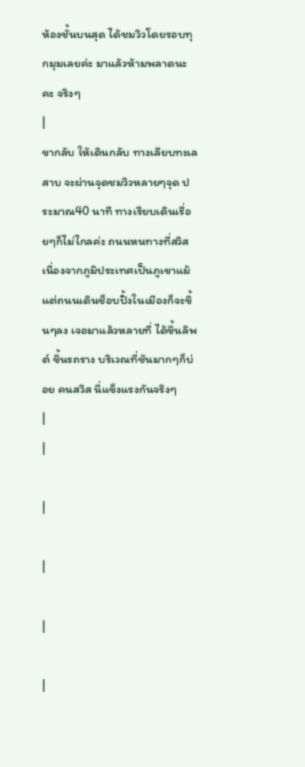ห้องชั้นบนสุด ได้ชมวิวโดยรอบทุกมุมเลยค่ะ มาแล้วห้ามพลาดนะคะ จริงๆ
|
ขากลับ ให้เดินกลับ ทางเลียบทะเลสาบ จะผ่านจุดชมวิวหลายๆจุด ประมาณ40 นาที ทางเรียบเดินเรื่อยๆก็ไม่ไกลค่ะ ถนนหนทางที่สวิส เนื่องจากภูมิประเทศเป็นภูเขาแม้แต่ถนนเดินช็อบปิ้งในเมืองก็จะขึ้นๆลง เจอมาแล้วหลายที่ ได้ขึ้นลิพต์ ขึ้นรถราง บริเวณที่ชันมากๆก็บ่อย คนสวิส นี่แข็งแรงกันจริงๆ
|
|

|

|

|

|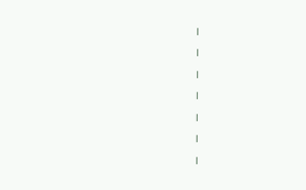|

|

|

|

|

|

|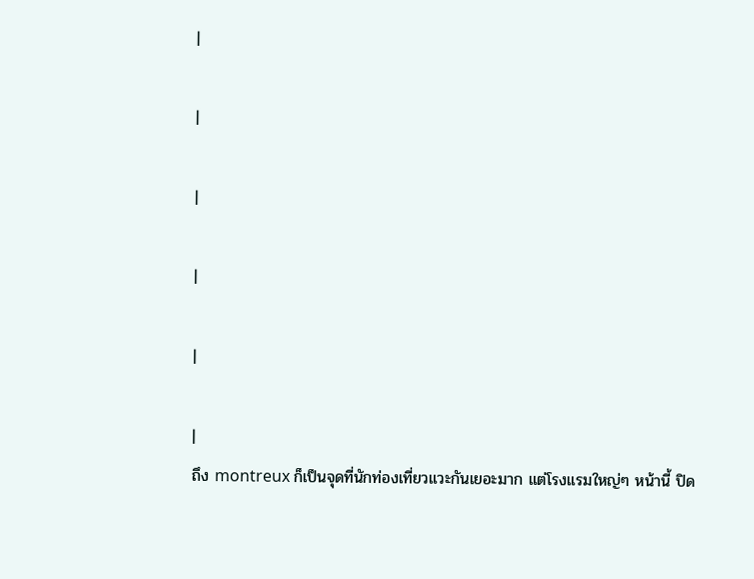|

|

|

|

|

|
ถึง montreux ก็เป็นจุดที่นักท่องเที่ยวแวะกันเยอะมาก แต่โรงแรมใหญ่ๆ หน้านี้ ปิด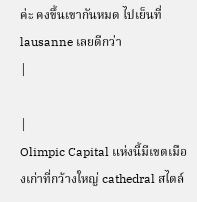ค่ะ คงขึ้นเขากันหมด ไปเย็นที่ lausanne เลยดีกว่า
|

|
Olimpic Capital แห่งนี้มีเขตเมืองเก่าที่กว้างใหญ่ cathedral สไตล์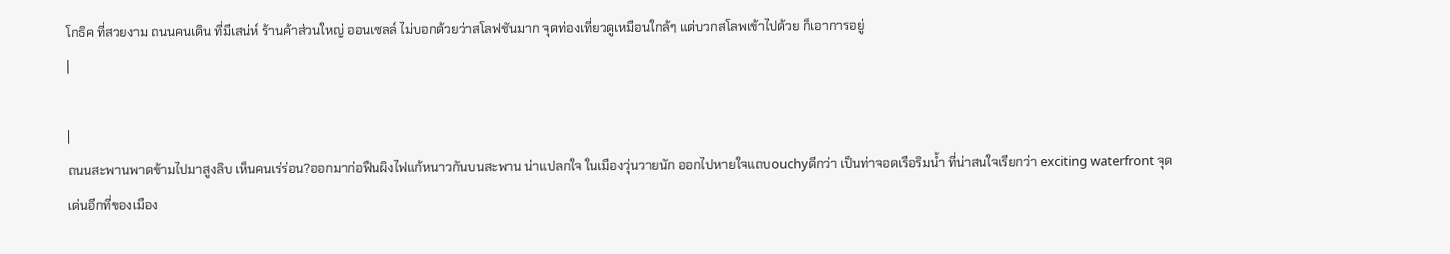โกธิค ที่สวยงาม ถนนคนเดิน ที่มีเสน่ห์ ร้านค้าส่วนใหญ่ ออนเซลล์ ไม่บอกด้วยว่าสโลฟชันมาก จุดท่องเที่ยวดูเหมือนใกล้ๆ แต่บวกสโลพเข้าไปด้วย ก็เอาการอยู่
|

|
ถนนสะพานพาดข้ามไปมาสูงลิบ เห็นคนเร่ร่อน?ออกมาก่อฟืนผิงไฟแก้หนาวกันบนสะพาน น่าแปลกใจ ในเมืองวุ่นวายนัก ออกไปหายใจแถบouchyดีกว่า เป็นท่าจอดเรือริมน้ำ ที่น่าสนใจเรียกว่า exciting waterfront จุดเด่นอีกที่ของเมือง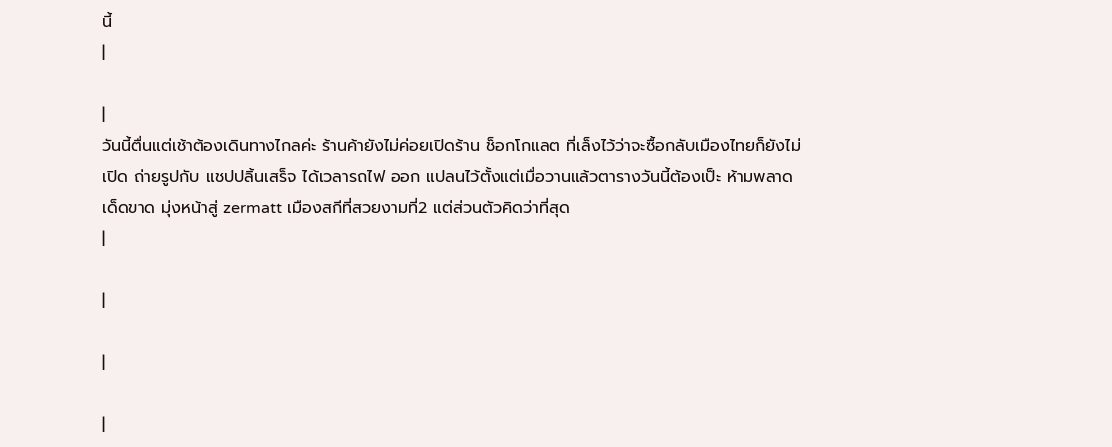นี้
|

|
วันนี้ตื่นแต่เช้าต้องเดินทางไกลค่ะ ร้านค้ายังไม่ค่อยเปิดร้าน ช็อกโกแลต ที่เล็งไว้ว่าจะซื้อกลับเมืองไทยก็ยังไม่เปิด ถ่ายรูปกับ แชปปลิ้นเสร็จ ได้เวลารถไฟ ออก แปลนไว้ตั้งแต่เมื่อวานแล้วตารางวันนี้ต้องเป็ะ ห้ามพลาด เด็ดขาด มุ่งหน้าสู่ zermatt เมืองสกีที่สวยงามที่2 แต่ส่วนตัวคิดว่าที่สุด
|

|

|

|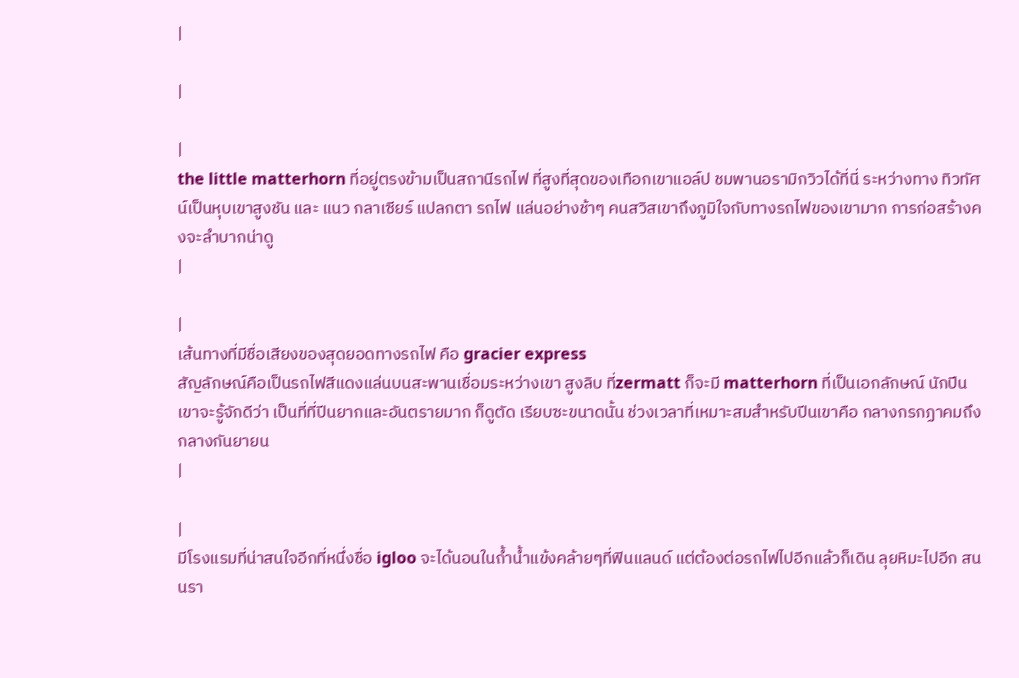|

|

|
the little matterhorn ที่อยู่ตรงข้ามเป็นสถานีรถไฟ ที่สูงที่สุดของเทือกเขาแอล์ป ชมพานอรามิกวิวได้ที่นี่ ระหว่างทาง ทิวทัศน์เป็นหุบเขาสูงชัน และ แนว กลาเซียร์ แปลกตา รถไฟ แล่นอย่างช้าๆ คนสวิสเขาถึงภูมิใจกับทางรถไฟของเขามาก การก่อสร้างคงจะลำบากน่าดู
|

|
เส้นทางที่มีชื่อเสียงของสุดยอดทางรถไฟ คือ gracier express
สัญลักษณ์คือเป็นรถไฟสีแดงแล่นบนสะพานเชื่อมระหว่างเขา สูงลิบ ที่zermatt ก็จะมี matterhorn ที่เป็นเอกลักษณ์ นักปีนเขาจะรู้จักดีว่า เป็นที่ที่ปีนยากและอันตรายมาก ก็ดูตัด เรียบซะขนาดนั้น ช่วงเวลาที่เหมาะสมสำหรับปีนเขาคือ กลางกรกฏาคมถึง กลางกันยายน
|

|
มีโรงแรมที่น่าสนใจอีกที่หนึ่งชื่อ igloo จะได้นอนในถ้ำน้ำแข้งคล้ายๆที่ฟินแลนด์ แต่ต้องต่อรถไฟไปอีกแล้วก็เดิน ลุยหิมะไปอีก สนนรา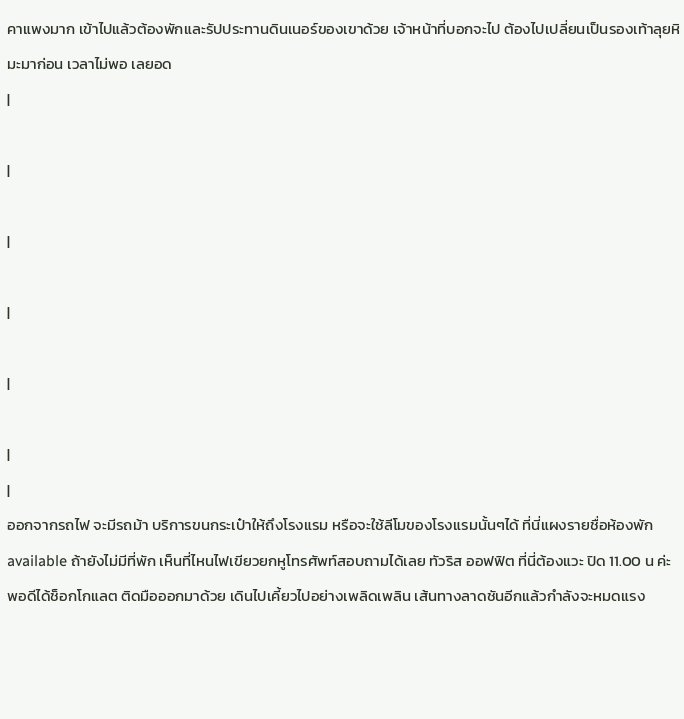คาแพงมาก เข้าไปแล้วต้องพักและรัปประทานดินเนอร์ของเขาด้วย เจ้าหน้าที่บอกจะไป ต้องไปเปลี่ยนเป็นรองเท้าลุยหิมะมาก่อน เวลาไม่พอ เลยอด
|

|

|

|

|

|
|
ออกจากรถไฟ จะมีรถม้า บริการขนกระเป๋าให้ถึงโรงแรม หรือจะใช้ลีโมของโรงแรมนั้นๆได้ ที่นี่แผงรายชื่อห้องพัก available ถ้ายังไม่มีที่พัก เห็นที่ไหนไฟเขียวยกหูโทรศัพท์สอบถามได้เลย ทัวริส ออฟฟิต ที่นี่ต้องแวะ ปิด 11.00 น ค่ะ พอดีได้ช็อกโกแลต ติดมือออกมาด้วย เดินไปเคี้ยวไปอย่างเพลิดเพลิน เส้นทางลาดชันอีกแล้วกำลังจะหมดแรง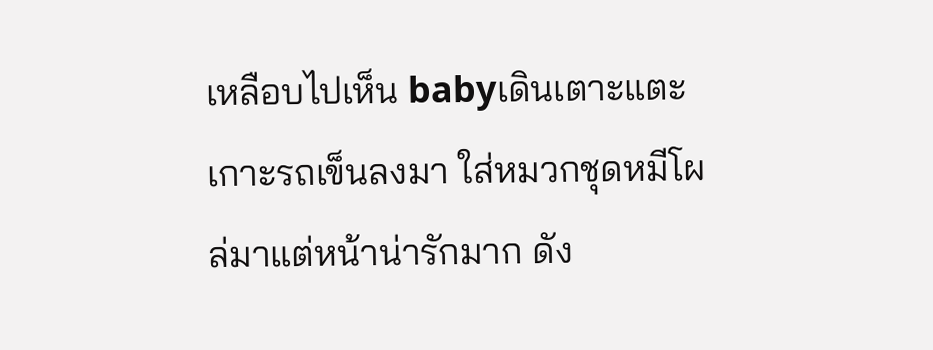เหลือบไปเห็น babyเดินเตาะแตะ เกาะรถเข็นลงมา ใส่หมวกชุดหมีโผล่มาแต่หน้าน่ารักมาก ดัง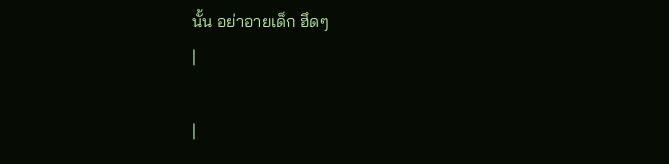นั้น อย่าอายเด็ก ฮึดๆ
|

|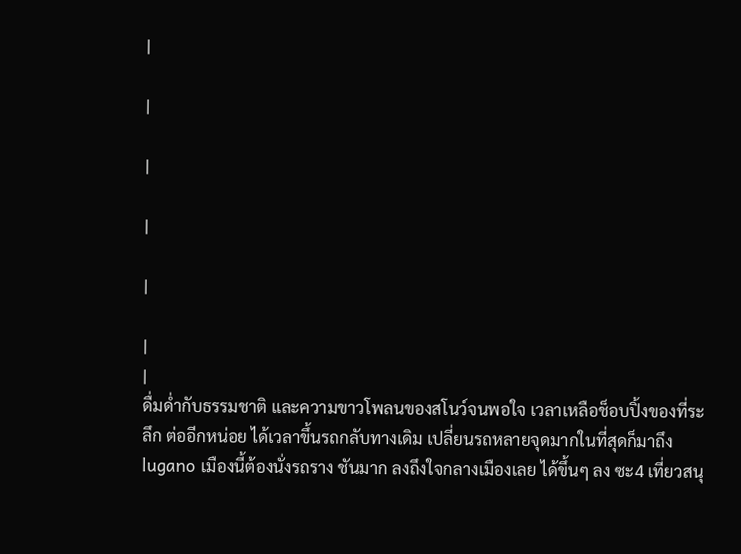|

|

|

|

|

|
|
ดื่มด่ำกับธรรมชาติ และความขาวโพลนของสโนว์จนพอใจ เวลาเหลือช็อบปิ้งของที่ระลึก ต่ออีกหน่อย ได้เวลาขึ้นรถกลับทางเดิม เปลี่ยนรถหลายจุดมากในที่สุดก็มาถึงlugano เมืองนี้ต้องนั่งรถราง ชันมาก ลงถึงใจกลางเมืองเลย ได้ขึ้นๆ ลง ซะ4 เที่ยวสนุ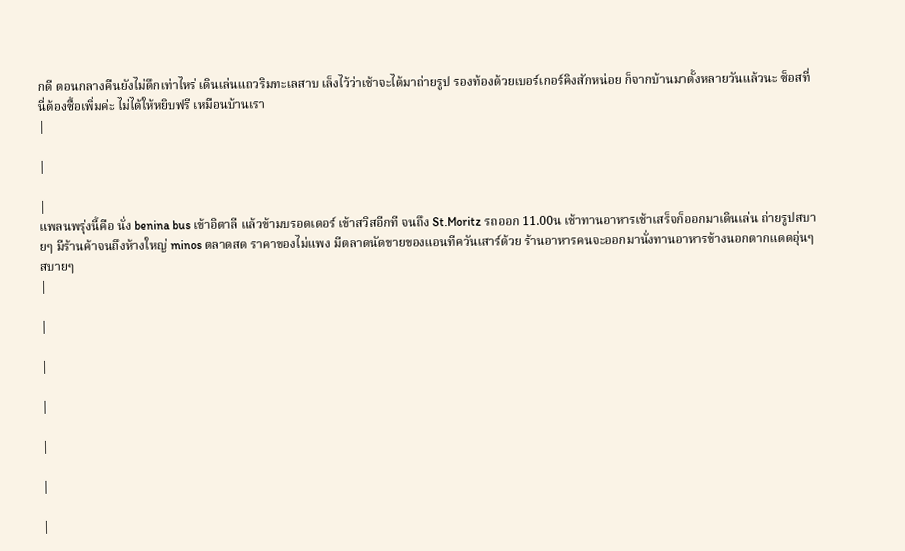กดี ตอนกลางคืนยังไม่ดึกเท่าไหร่ เดินเล่นแถวริมทะเลสาบ เล็งไว้ว่าเช้าจะได้มาถ่ายรูป รองท้องด้วยเบอร์เกอร์คิงสักหน่อย ก็จากบ้านมาตั้งหลายวันแล้วนะ ซ็อสที่นี่ต้องซื้อเพิ่มค่ะ ไม่ได้ให้หยิบฟรี เหมือนบ้านเรา
|

|

|
แพลนพรุ่งนี้คือ นั่ง benina bus เข้าอิตาลี แล้วข้ามบรอดเดอร์ เข้าสวิสอีกที จนถึง St.Moritz รถออก 11.00น เช้าทานอาหารเช้าเสร็จก็ออกมาเดินเล่น ถ่ายรูปสบายๆ มีร้านค้าจนถึงห้างใหญ่ minos ตลาดสด ราคาของไม่แพง มีตลาดนัดขายของแอนทีควันเสาร์ด้วย ร้านอาหารคนจะออกมานั่งทานอาหารข้างนอกตากแดดอุ่นๆ สบายๆ
|

|

|

|

|

|

|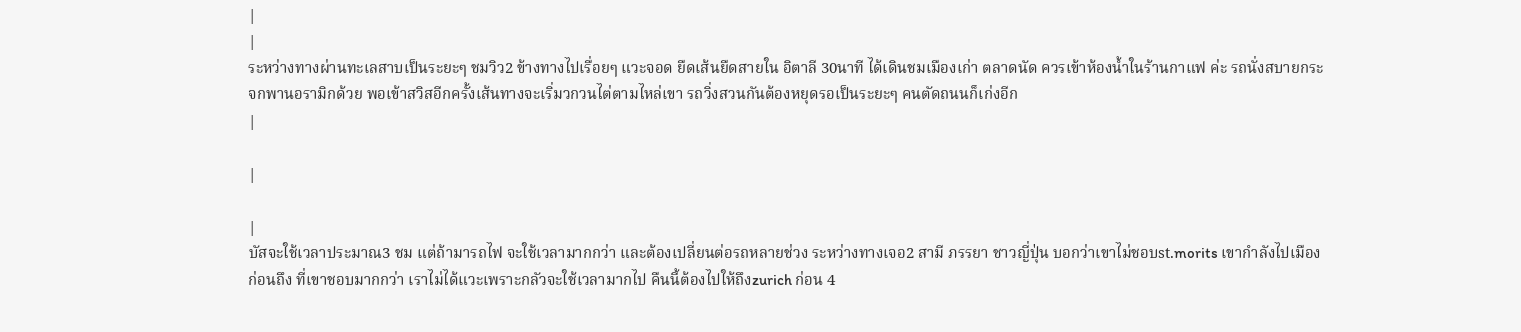|
|
ระหว่างทางผ่านทะเลสาบเป็นระยะๆ ชมวิว2 ข้างทางไปเรื่อยๆ แวะจอด ยืดเส้นยืดสายใน อิตาลี 30นาที ได้เดินชมเมืองเก่า ตลาดนัด ควรเข้าห้องน้ำในร้านกาแฟ ค่ะ รถนั่งสบายกระจกพานอรามิกด้วย พอเข้าสวิสอีกครั้งเส้นทางจะเริ่มวกวนไต่ตามไหล่เขา รถวิ่งสวนกันต้องหยุดรอเป็นระยะๆ คนตัดถนนก็เก่งอีก
|

|

|
บัสจะใช้เวลาประมาณ3 ชม แต่ถ้ามารถไฟ จะใช้เวลามากกว่า และต้องเปลี่ยนต่อรถหลายช่วง ระหว่างทางเจอ2 สามี ภรรยา ชาวญี่ปุ่น บอกว่าเขาไม่ชอบst.morits เขากำลังไปเมืองก่อนถึง ที่เขาชอบมากกว่า เราไม่ได้แวะเพราะกลัวจะใช้เวลามากไป คืนนี้ต้องไปให้ถึงzurich ก่อน 4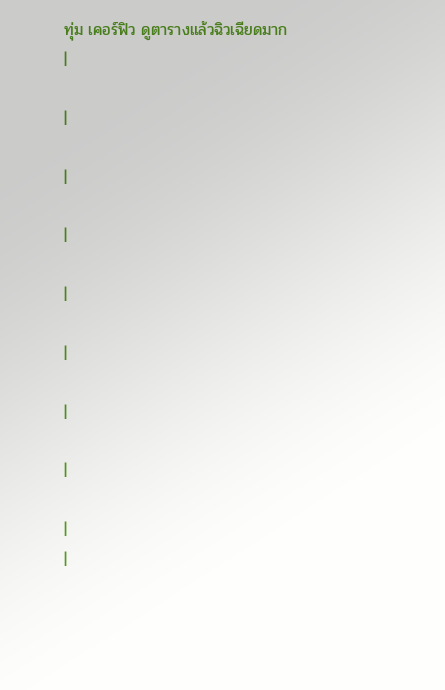ทุ่ม เคอร์ฟิว ดูตารางแล้วฉิวเฉียดมาก
|

|

|

|

|

|

|

|

|
|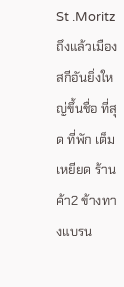St .Moritz ถึงแล้วเมืองสกีอันยิ่งใหญ่ขึ้นชื่อ ที่สุด ที่พัก เต็มเหยียด ร้านค้า2 ข้างทางแบรน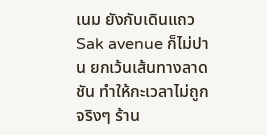เนม ยังกับเดินแถวSak avenue ก็ไม่ปาน ยกเว้นเส้นทางลาดชัน ทำให้กะเวลาไม่ถูกจริงๆ ร้าน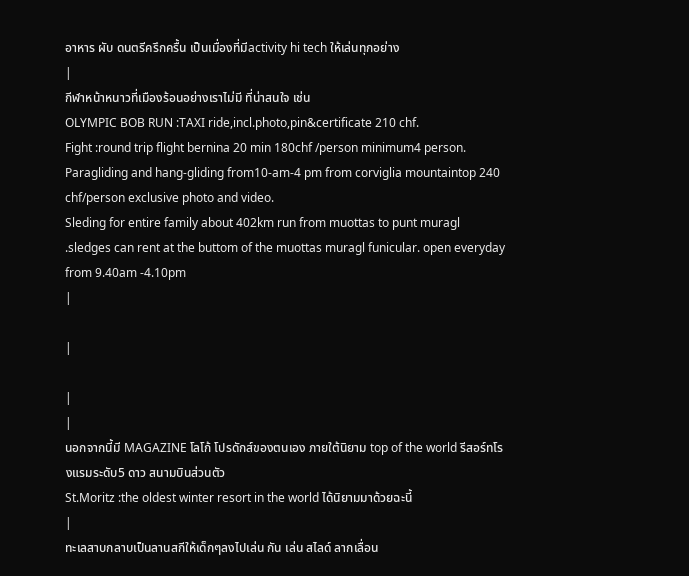อาหาร ผับ ดนตรีครึกครื้น เป็นเมื่องที่มีactivity hi tech ให้เล่นทุกอย่าง
|
กีฬาหน้าหนาวที่เมืองร้อนอย่างเราไม่มี ที่น่าสนใจ เช่น
OLYMPIC BOB RUN :TAXI ride,incl.photo,pin&certificate 210 chf.
Fight :round trip flight bernina 20 min 180chf /person minimum4 person.
Paragliding and hang-gliding from10-am-4 pm from corviglia mountaintop 240 chf/person exclusive photo and video.
Sleding for entire family about 402km run from muottas to punt muragl .sledges can rent at the buttom of the muottas muragl funicular. open everyday from 9.40am -4.10pm
|

|

|
|
นอกจากนี้มี MAGAZINE โลโก้ โปรดักส์ของตนเอง ภายใต้นิยาม top of the world รีสอร์ทโรงแรมระดับ5 ดาว สนามบินส่วนตัว
St.Moritz :the oldest winter resort in the world ได้นิยามมาด้วยฉะนี้
|
ทะเลสาบกลาบเป็นลานสกีให้เด็กๆลงไปเล่น กัน เล่น สไลด์ ลากเลื่อน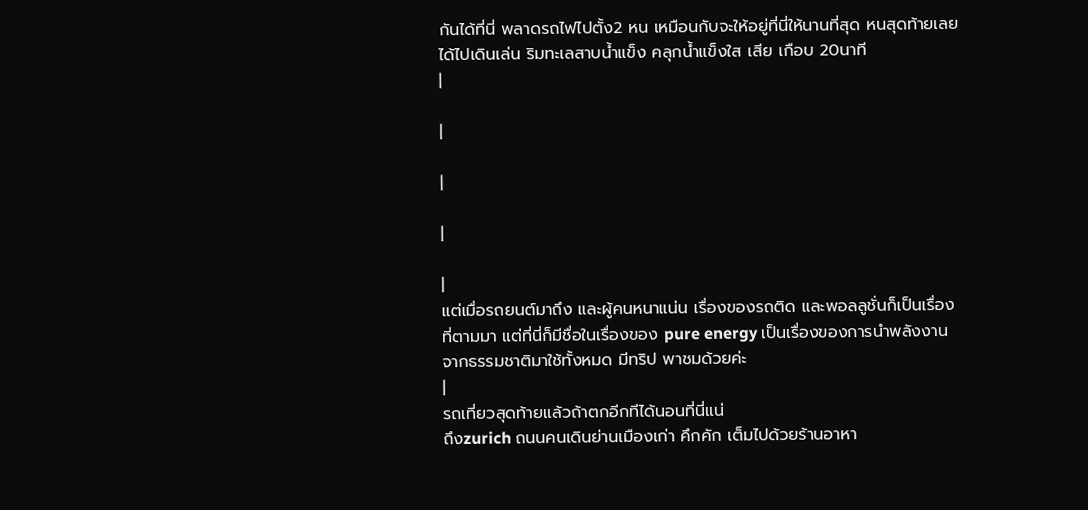กันได้ที่นี่ พลาดรถไฟไปตั้ง2 หน เหมือนกับจะให้อยู่ที่นี่ให้นานที่สุด หนสุดท้ายเลยได้ไปเดินเล่น ริมทะเลสาบน้ำแข็ง คลุกน้ำแข็งใส เสีย เกือบ 20นาที
|

|

|

|

|
แต่เมื่อรถยนต์มาถึง และผู้คนหนาแน่น เรื่องของรถติด และพอลลูชั่นก็เป็นเรื่องที่ตามมา แต่ที่นี่ก็มีชื่อในเรื่องของ pure energy เป็นเรื่องของการนำพลังงานจากธรรมชาติมาใช้ทั้งหมด มีทริป พาชมด้วยค่ะ
|
รถเที่ยวสุดท้ายแล้วถ้าตกอีกทีได้นอนที่นี่แน่
ถึงzurich ถนนคนเดินย่านเมืองเก่า คึกคัก เต็มไปด้วยร้านอาหา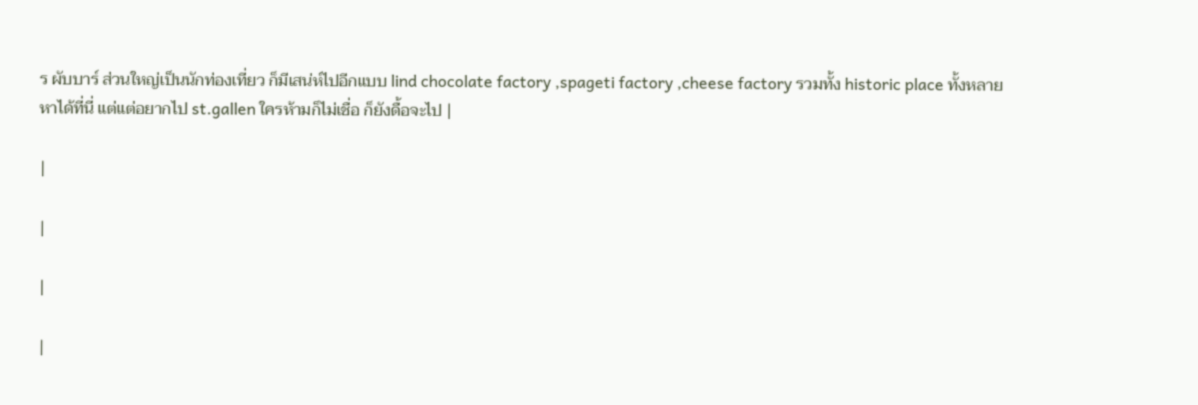ร ผับบาร์ ส่วนใหญ่เป็นนักท่องเที่ยว ก็มีเสน่ห์ไปอีกแบบ lind chocolate factory ,spageti factory ,cheese factory รวมทั้ง historic place ทั้งหลายหาได้ที่นี่ แต่แต่อยากไป st.gallen ใครห้ามก็ไม่เชื่อ ก็ยังดื้อจะไป |

|

|

|

|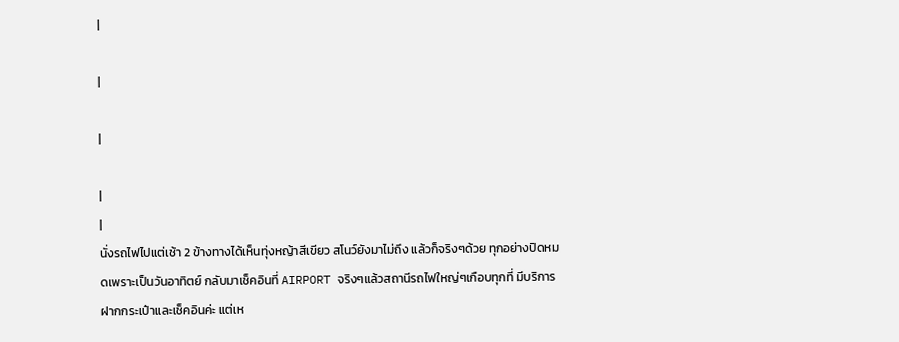|

|

|

|
|
นั่งรถไฟไปแต่เช้า 2 ข้างทางได้เห็นทุ่งหญ้าสีเขียว สโนว์ยังมาไม่ถึง แล้วก็จริงๆด้วย ทุกอย่างปิดหมดเพราะเป็นวันอาทิตย์ กลับมาเช็คอินที่ AIRPORT จริงๆแล้วสถานีรถไฟใหญ่ๆเกือบทุกที่ มีบริการฝากกระเป๋าและเช็คอินค่ะ แต่เห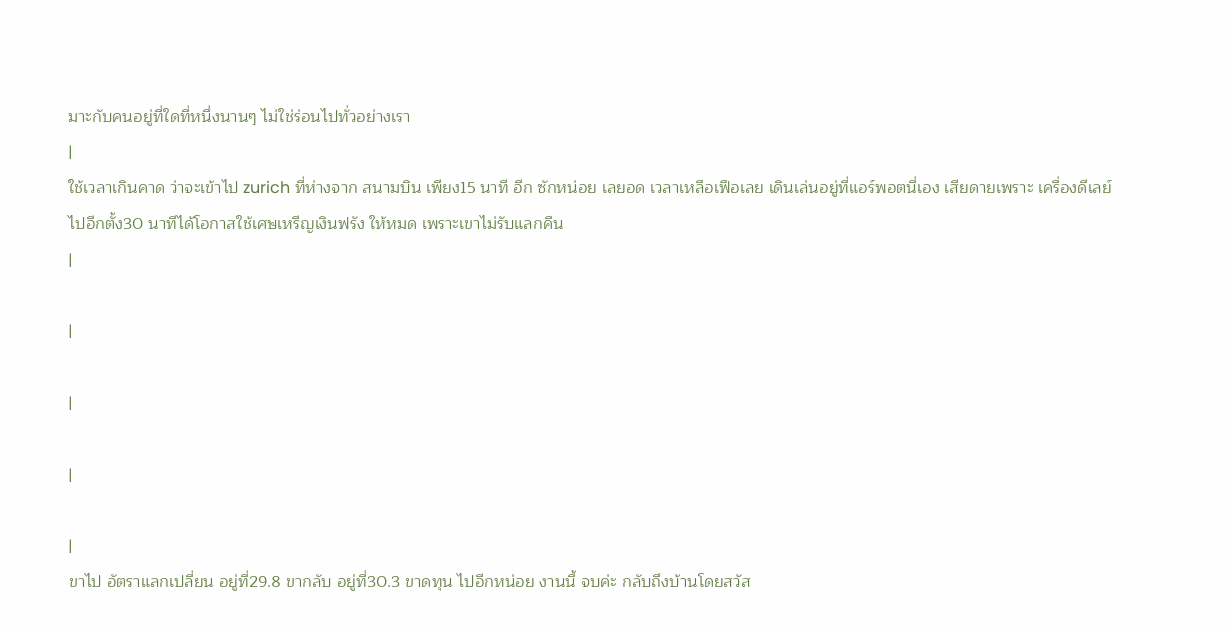มาะกับคนอยู่ที่ใดที่หนึ่งนานๆ ไม่ใช่ร่อนไปทั่วอย่างเรา
|
ใช้เวลาเกินคาด ว่าจะเข้าไป zurich ที่ห่างจาก สนามบิน เพียง15 นาที อีก ซักหน่อย เลยอด เวลาเหลือเฟือเลย เดินเล่นอยู่ที่แอร์พอตนี่เอง เสียดายเพราะ เครื่องดีเลย์ไปอีกตั้ง30 นาทีได้โอกาสใช้เศษเหรีญเงินฟรัง ให้หมด เพราะเขาไม่รับแลกคืน
|

|

|

|

|
ขาไป อัตราแลกเปลี่ยน อยู่ที่29.8 ขากลับ อยู่ที่30.3 ขาดทุน ไปอีกหน่อย งานนี้ จบค่ะ กลับถึงบ้านโดยสวัส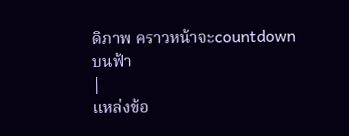ดิภาพ คราวหน้าจะcountdownบนฟ้า
|
แหล่งข้อ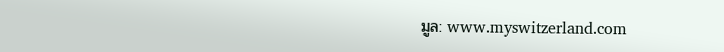มูล: www.myswitzerland.com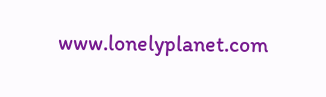www.lonelyplanet.com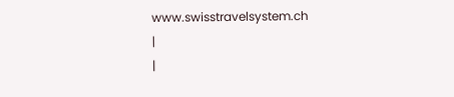www.swisstravelsystem.ch
|
|